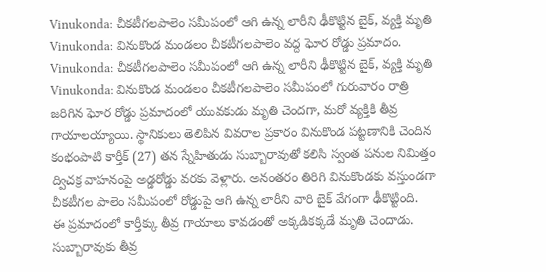Vinukonda: చీకటీగలపాలెం సమీపంలో ఆగి ఉన్న లారీని ఢీకొట్టిన బైక్, వ్యక్తి మృతి
Vinukonda: వినుకొండ మండలం చీకటీగలపాలెం వద్ద ఘోర రోడ్డు ప్రమాదం.
Vinukonda: చీకటీగలపాలెం సమీపంలో ఆగి ఉన్న లారీని ఢీకొట్టిన బైక్, వ్యక్తి మృతి
Vinukonda: వినుకొండ మండలం చీకటీగలపాలెం సమీపంలో గురువారం రాత్రి జరిగిన ఘోర రోడ్డు ప్రమాదంలో యువకుడు మృతి చెందగా, మరో వ్యక్తికి తీవ్ర గాయాలయ్యాయి. స్థానికులు తెలిపిన వివరాల ప్రకారం వినుకొండ పట్టణానికి చెందిన కంభంపాటి కార్తీక్ (27) తన స్నేహితుడు సుబ్బారావుతో కలిసి స్వంత పనుల నిమిత్తం ద్విచక్ర వాహనంపై అడ్డరోడ్డు వరకు వెళ్లారు. అనంతరం తిరిగి వినుకొండకు వస్తుండగా చీకటీగల పాలెం సమీపంలో రోడ్డుపై ఆగి ఉన్న లారీని వారి బైక్ వేగంగా ఢీకొట్టింది.
ఈ ప్రమాదంలో కార్తీక్కు తీవ్ర గాయాలు కావడంతో అక్కడికక్కడే మృతి చెందాడు. సుబ్బారావుకు తీవ్ర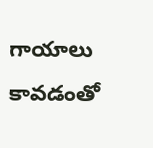గాయాలు కావడంతో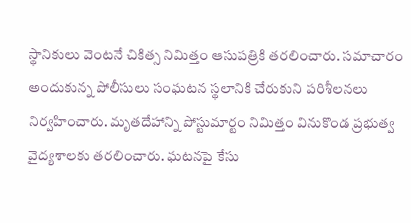స్థానికులు వెంటనే చికిత్స నిమిత్తం ఆసుపత్రికి తరలించారు. సమాచారం అందుకున్న పోలీసులు సంఘటన స్థలానికి చేరుకుని పరిశీలనలు నిర్వహించారు. మృతదేహాన్ని పోస్టుమార్టం నిమిత్తం వినుకొండ ప్రభుత్వ వైద్యశాలకు తరలించారు. ఘటనపై కేసు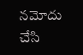నమోదు చేసి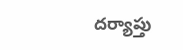దర్యాప్తు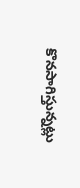కొనసాగిస్తున్నట్లు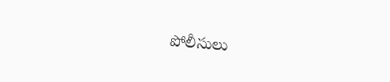పోలీసులు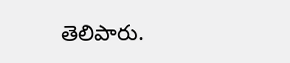తెలిపారు.